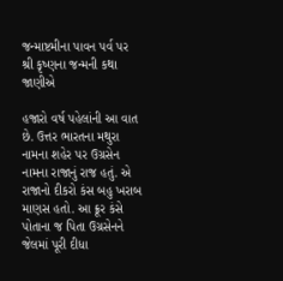જન્માષ્ટમીના પાવન પર્વ પર શ્રી કૃષ્ણના જન્મની કથા જાણીએ

હજારો વર્ષ પહેલાંની આ વાત છે. ઉત્તર ભારતના મથુરા નામના શહેર પર ઉગ્રસેન નામના રાજાનું રાજ હતું. એ રાજાનો દીકરો કંસ બહુ ખરાબ માણસ હતો. આ ક્રૂર કંસે પોતાના જ પિતા ઉગ્રસેનને જેલમાં પૂરી દીધા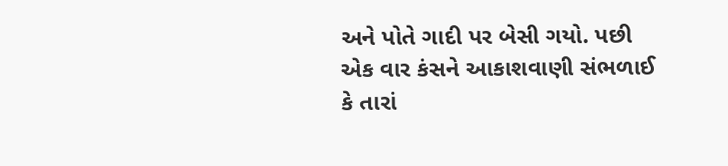અને પોતે ગાદી પર બેસી ગયો. પછી એક વાર કંસને આકાશવાણી સંભળાઈ કે તારાં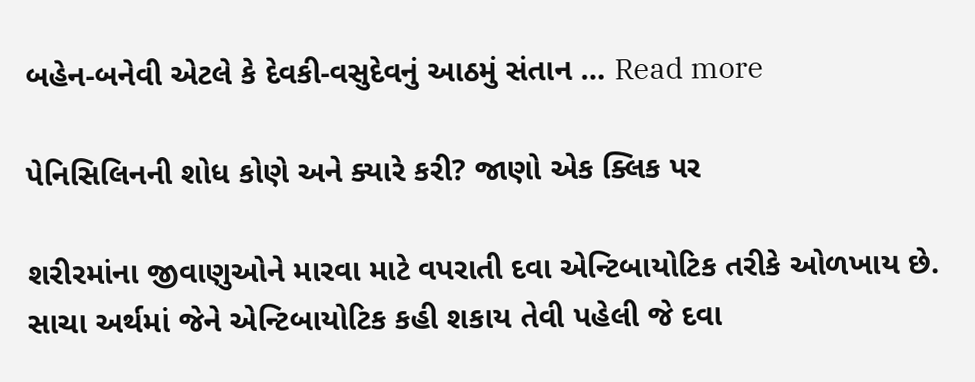બહેન-બનેવી એટલે કે દેવકી-વસુદેવનું આઠમું સંતાન … Read more

પેનિસિલિનની શોધ કોણે અને ક્યારે કરી? જાણો એક ક્લિક પર

શરીરમાંના જીવાણુઓને મારવા માટે વપરાતી દવા એન્ટિબાયોટિક તરીકે ઓળખાય છે. સાચા અર્થમાં જેને એન્ટિબાયોટિક કહી શકાય તેવી પહેલી જે દવા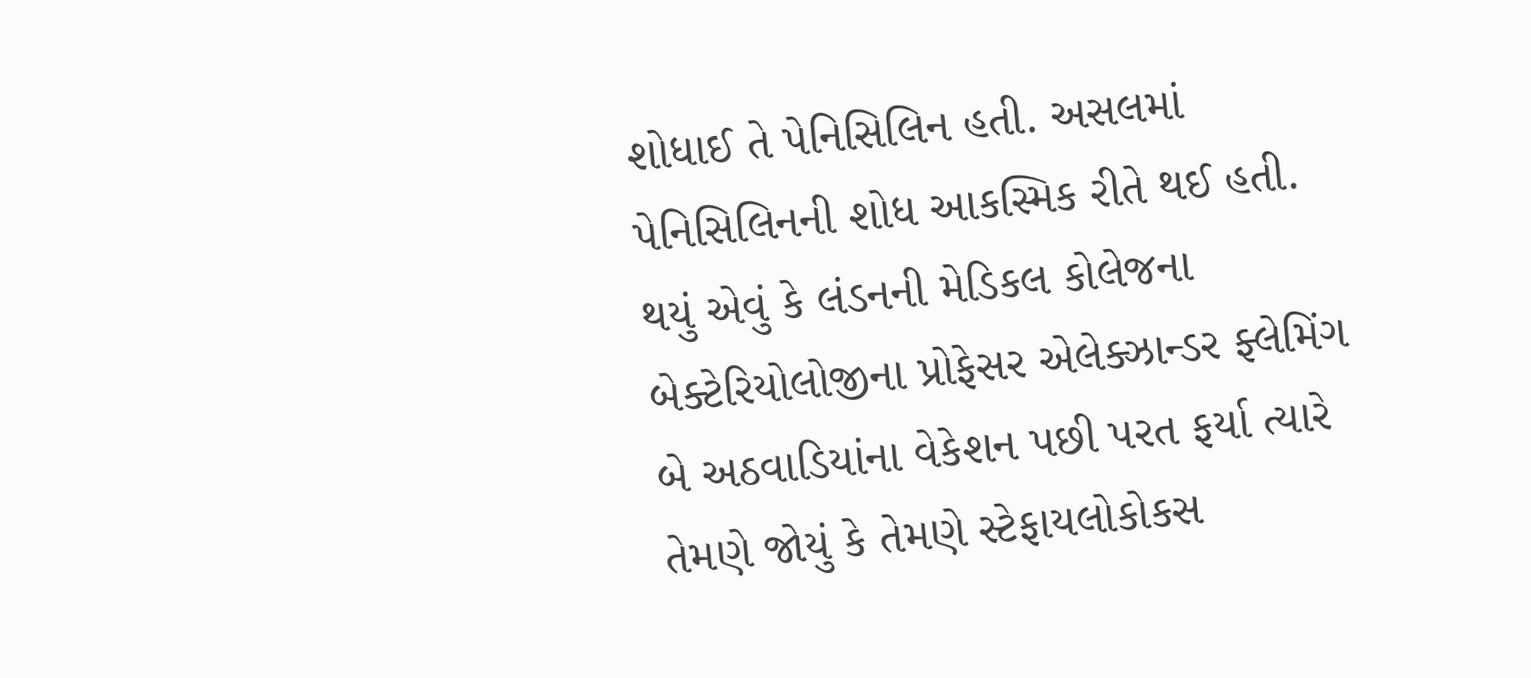શોધાઈ તે પેનિસિલિન હતી. અસલમાં પેનિસિલિનની શોધ આકસ્મિક રીતે થઈ હતી. થયું એવું કે લંડનની મેડિકલ કોલેજના બેક્ટેરિયોલોજીના પ્રોફેસર એલેક્ઝાન્ડર ફ્લેમિંગ બે અઠવાડિયાંના વેકેશન પછી પરત ફર્યા ત્યારે તેમણે જોયું કે તેમણે સ્ટેફાયલોકોકસ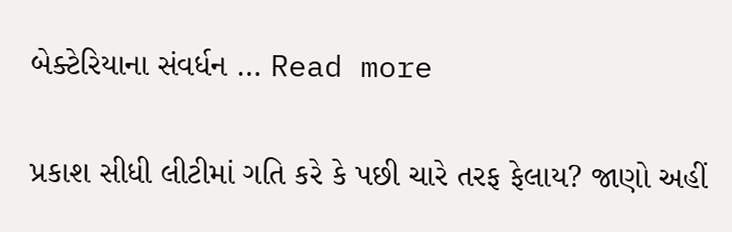બેક્ટેરિયાના સંવર્ધન … Read more

પ્રકાશ સીધી લીટીમાં ગતિ કરે કે પછી ચારે તરફ ફેલાય? જાણો અહીં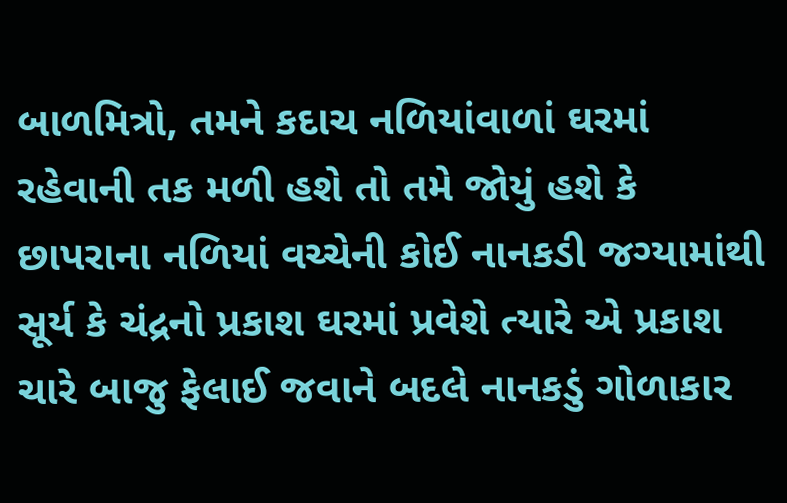બાળમિત્રો, તમને કદાચ નળિયાંવાળાં ઘરમાં રહેવાની તક મળી હશે તો તમે જોયું હશે કે છાપરાના નળિયાં વચ્ચેની કોઈ નાનકડી જગ્યામાંથી સૂર્ય કે ચંદ્રનો પ્રકાશ ઘરમાં પ્રવેશે ત્યારે એ પ્રકાશ ચારે બાજુ ફેલાઈ જવાને બદલે નાનકડું ગોળાકાર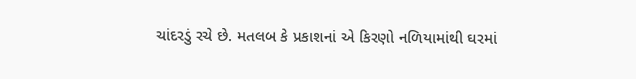ચાંદરડું રચે છે. મતલબ કે પ્રકાશનાં એ કિરણો નળિયામાંથી ઘરમાં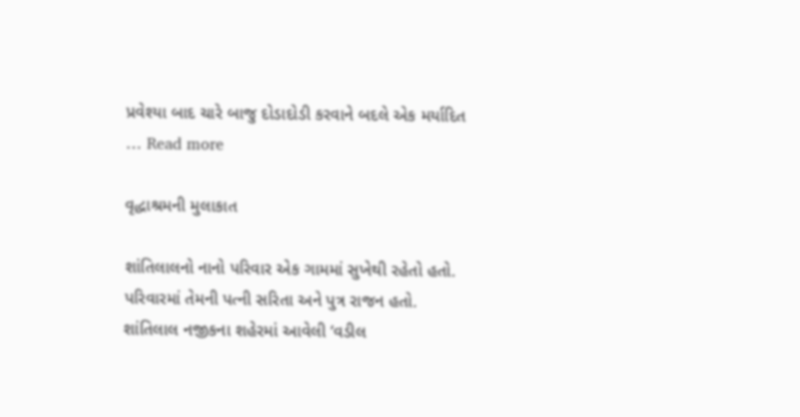પ્રવેશ્યા બાદ ચારે બાજુ દોડાદોડી કરવાને બદલે એક મર્યાદિત … Read more

વૃદ્ધાશ્રમની મુલાકાત

શાંતિલાલનો નાનો પરિવાર એક ગામમાં સુખેથી રહેતો હતો. પરિવારમાં તેમની પત્ની સરિતા અને પુત્ર રાજન હતો. શાંતિલાલ નજીકના શહેરમાં આવેલી ‘વડીલ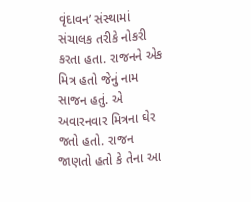વૃંદાવન’ સંસ્થામાં સંચાલક તરીકે નોકરી કરતા હતા. રાજનને એક મિત્ર હતો જેનું નામ સાજન હતું. એ અવારનવાર મિત્રના ઘેર જતો હતો. રાજન જાણતો હતો કે તેના આ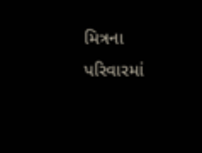મિત્રના પરિવારમાં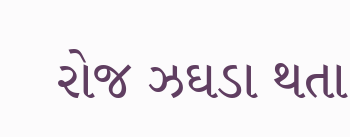રોજ ઝઘડા થતા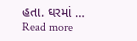હતા. ઘરમાં … Read more